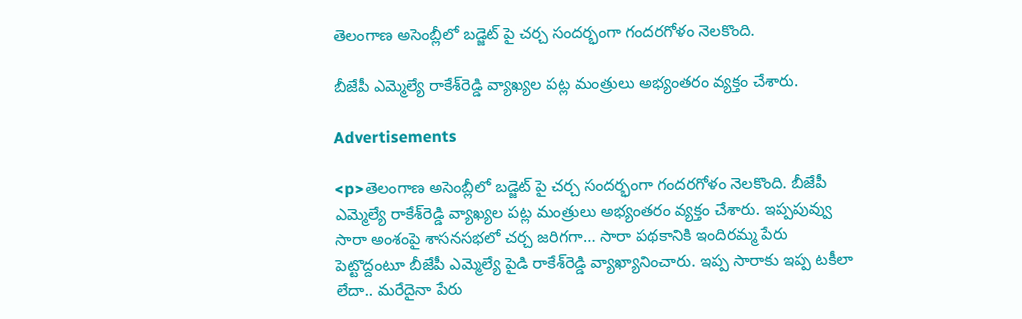తెలంగాణ అసెంబ్లీలో బడ్జెట్‌ పై చర్చ సందర్భంగా గందరగోళం నెలకొంది.

బీజేపీ ఎమ్మెల్యే రాకేశ్‌రెడ్డి వ్యాఖ్యల పట్ల మంత్రులు అభ్యంతరం వ్యక్తం చేశారు.

Advertisements

<p>తెలంగాణ అసెంబ్లీలో బడ్జెట్‌ పై చర్చ సందర్భంగా గందరగోళం నెలకొంది. బీజేపీ ఎమ్మెల్యే రాకేశ్‌రెడ్డి వ్యాఖ్యల పట్ల మంత్రులు అభ్యంతరం వ్యక్తం చేశారు. ఇప్పపువ్వు సారా అంశంపై శాసనసభలో చర్చ జరిగగా… సారా పథకానికి ఇందిరమ్మ పేరు పెట్టొద్దంటూ బీజేపీ ఎమ్మెల్యే పైడి రాకేశ్‌రెడ్డి వ్యాఖ్యానించారు. ఇప్ప సారాకు ఇప్ప టకీలా లేదా.. మరేదైనా పేరు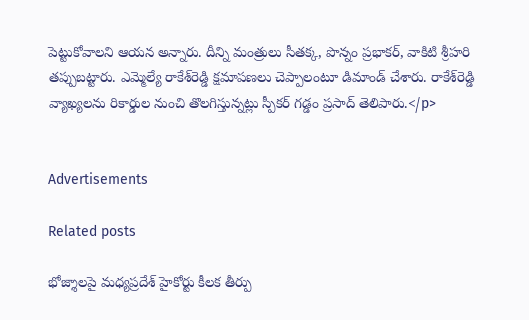పెట్టుకోవాలని ఆయన అన్నారు. దీన్ని మంత్రులు సీతక్క, పొన్నం ప్రభాకర్‌, వాకిటి శ్రీహరి తప్పుబట్టారు. ఎమ్మెల్యే రాకేశ్‌రెడ్డి క్షమాపణలు చెప్పాలంటూ డిమాండ్‌ చేశారు. రాకేశ్‌రెడ్డి వ్యాఖ్యలను రికార్డుల నుంచి తొలగిస్తున్నట్లు స్పీకర్‌ గడ్డం ప్రసాద్‌ తెలిపారు.</p>


Advertisements

Related posts

భోజ్శాలపై మధ్యప్రదేశ్ హైకోర్టు కీలక తీర్పు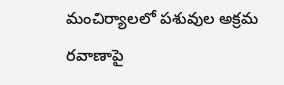మంచిర్యాలలో పశువుల అక్రమ రవాణాపై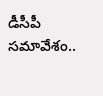డీసీపీ సమావేశం..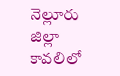నెల్లూరు జిల్లా కావలిలో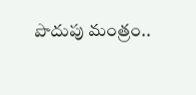పొదుపు మంత్రం..